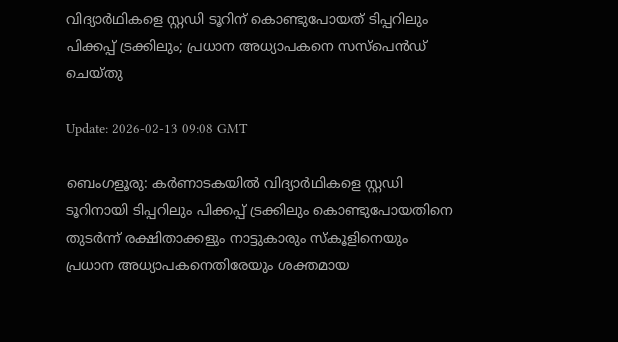വിദ്യാര്‍ഥികളെ സ്റ്റഡി ടൂറിന് കൊണ്ടുപോയത് ടിപ്പറിലും പിക്കപ്പ് ട്രക്കിലും; പ്രധാന അധ്യാപകനെ സസ്‌പെന്‍ഡ് ചെയ്തു

Update: 2026-02-13 09:08 GMT

ബെംഗളൂരു: കര്‍ണാടകയില്‍ വിദ്യാര്‍ഥികളെ സ്റ്റഡി ടൂറിനായി ടിപ്പറിലും പിക്കപ്പ് ട്രക്കിലും കൊണ്ടുപോയതിനെ തുടര്‍ന്ന് രക്ഷിതാക്കളും നാട്ടുകാരും സ്‌കൂളിനെയും പ്രധാന അധ്യാപകനെതിരേയും ശക്തമായ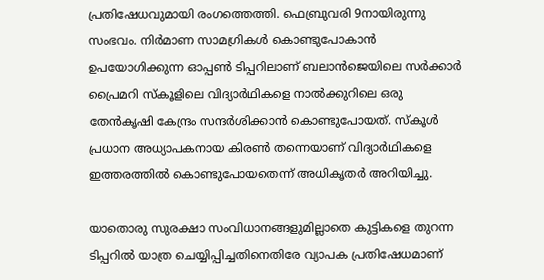പ്രതിഷേധവുമായി രംഗത്തെത്തി. ഫെബ്രുവരി 9നായിരുന്നു സംഭവം. നിര്‍മാണ സാമഗ്രികള്‍ കൊണ്ടുപോകാന്‍ ഉപയോഗിക്കുന്ന ഓപ്പണ്‍ ടിപ്പറിലാണ് ബലാന്‍ജെയിലെ സര്‍ക്കാര്‍ പ്രൈമറി സ്‌കൂളിലെ വിദ്യാര്‍ഥികളെ നാല്‍ക്കുറിലെ ഒരു തേന്‍കൃഷി കേന്ദ്രം സന്ദര്‍ശിക്കാന്‍ കൊണ്ടുപോയത്. സ്‌കൂള്‍ പ്രധാന അധ്യാപകനായ കിരണ്‍ തന്നെയാണ് വിദ്യാര്‍ഥികളെ ഇത്തരത്തില്‍ കൊണ്ടുപോയതെന്ന് അധികൃതര്‍ അറിയിച്ചു.

യാതൊരു സുരക്ഷാ സംവിധാനങ്ങളുമില്ലാതെ കുട്ടികളെ തുറന്ന ടിപ്പറില്‍ യാത്ര ചെയ്യിപ്പിച്ചതിനെതിരേ വ്യാപക പ്രതിഷേധമാണ്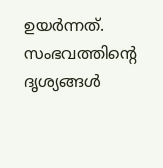ഉയര്‍ന്നത്. സംഭവത്തിന്റെ ദൃശ്യങ്ങള്‍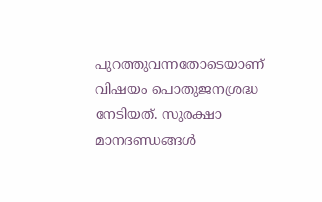പുറത്തുവന്നതോടെയാണ് വിഷയം പൊതുജനശ്രദ്ധ നേടിയത്. സുരക്ഷാ മാനദണ്ഡങ്ങള്‍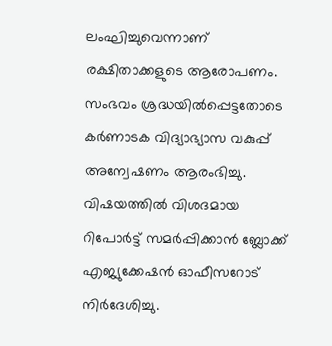ലംഘിച്ചുവെന്നാണ് രക്ഷിതാക്കളുടെ ആരോപണം. സംഭവം ശ്രദ്ധയില്‍പ്പെട്ടതോടെ കര്‍ണാടക വിദ്യാഭ്യാസ വകുപ്പ് അന്വേഷണം ആരംഭിച്ചു. വിഷയത്തില്‍ വിശദമായ റിപോര്‍ട്ട് സമര്‍പ്പിക്കാന്‍ ബ്ലോക്ക് എജ്യുക്കേഷന്‍ ഓഫീസറോട് നിര്‍ദേശിച്ചു.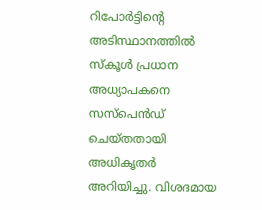റിപോര്‍ട്ടിന്റെ അടിസ്ഥാനത്തില്‍ സ്‌കൂള്‍ പ്രധാന അധ്യാപകനെ സസ്‌പെന്‍ഡ് ചെയ്തതായി അധികൃതര്‍ അറിയിച്ചു. വിശദമായ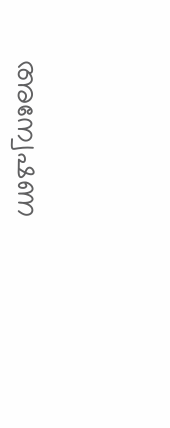അന്വേഷണ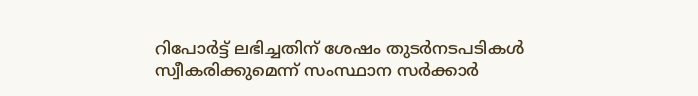റിപോര്‍ട്ട് ലഭിച്ചതിന് ശേഷം തുടര്‍നടപടികള്‍ സ്വീകരിക്കുമെന്ന് സംസ്ഥാന സര്‍ക്കാര്‍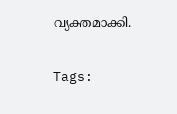വ്യക്തമാക്കി.

Tags: